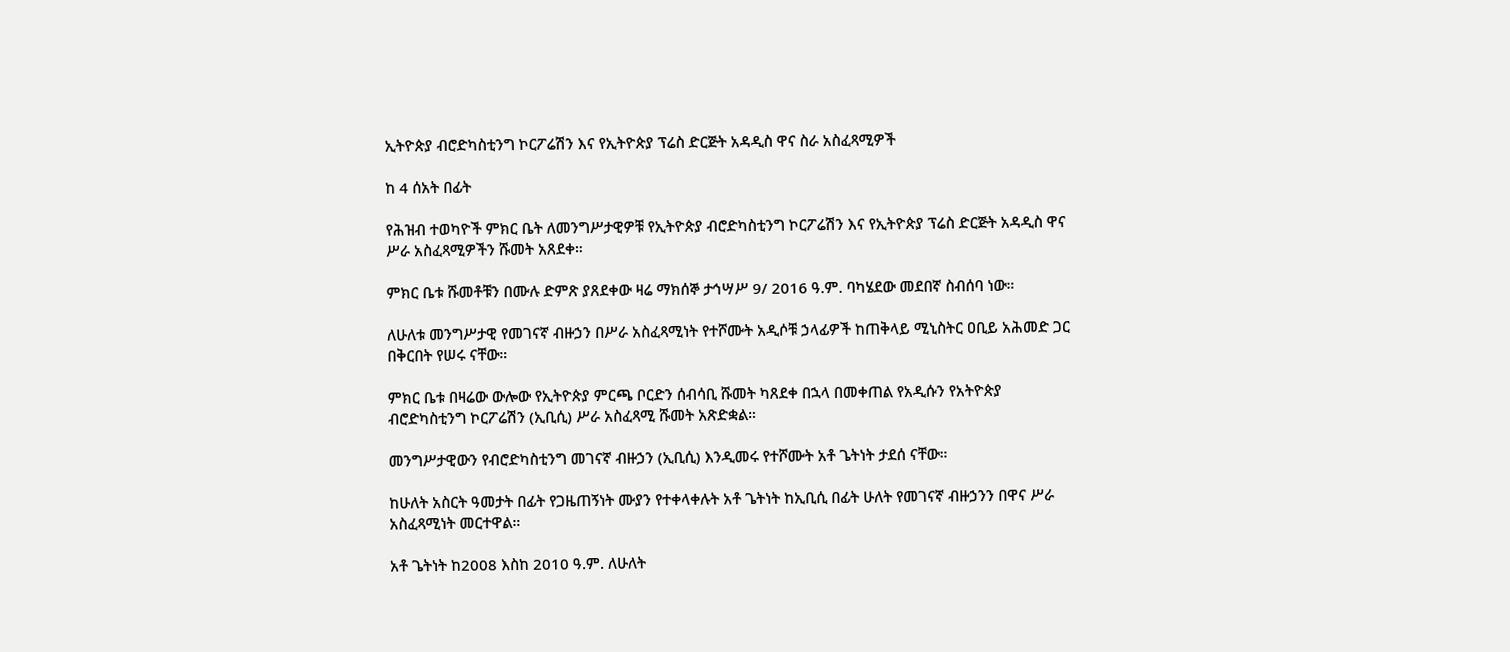ኢትዮጵያ ብሮድካስቲንግ ኮርፖሬሽን እና የኢትዮጵያ ፕሬስ ድርጅት አዳዲስ ዋና ስራ አስፈጻሚዎች

ከ 4 ሰአት በፊት

የሕዝብ ተወካዮች ምክር ቤት ለመንግሥታዊዎቹ የኢትዮጵያ ብሮድካስቲንግ ኮርፖሬሽን እና የኢትዮጵያ ፕሬስ ድርጅት አዳዲስ ዋና ሥራ አስፈጻሚዎችን ሹመት አጸደቀ።

ምክር ቤቱ ሹመቶቹን በሙሉ ድምጽ ያጸደቀው ዛሬ ማክሰኞ ታኅሣሥ 9/ 2016 ዓ.ም. ባካሄደው መደበኛ ስብሰባ ነው።

ለሁለቱ መንግሥታዊ የመገናኛ ብዙኃን በሥራ አስፈጻሚነት የተሾሙት አዲሶቹ ኃላፊዎች ከጠቅላይ ሚኒስትር ዐቢይ አሕመድ ጋር በቅርበት የሠሩ ናቸው።

ምክር ቤቱ በዛሬው ውሎው የኢትዮጵያ ምርጫ ቦርድን ሰብሳቢ ሹመት ካጸደቀ በኋላ በመቀጠል የአዲሱን የአትዮጵያ ብሮድካስቲንግ ኮርፖሬሽን (ኢቢሲ) ሥራ አስፈጻሚ ሹመት አጽድቋል።

መንግሥታዊውን የብሮድካስቲንግ መገናኛ ብዙኃን (ኢቢሲ) እንዲመሩ የተሾሙት አቶ ጌትነት ታደሰ ናቸው።

ከሁለት አስርት ዓመታት በፊት የጋዜጠኝነት ሙያን የተቀላቀሉት አቶ ጌትነት ከኢቢሲ በፊት ሁለት የመገናኛ ብዙኃንን በዋና ሥራ አስፈጻሚነት መርተዋል።

አቶ ጌትነት ከ2008 እስከ 2010 ዓ.ም. ለሁለት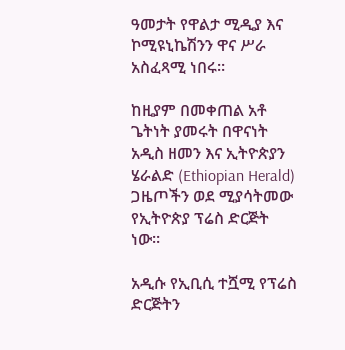ዓመታት የዋልታ ሚዲያ እና ኮሚዩኒኬሽንን ዋና ሥራ አስፈጻሚ ነበሩ።

ከዚያም በመቀጠል አቶ ጌትነት ያመሩት በዋናነት አዲስ ዘመን እና ኢትዮጵያን ሄራልድ (Ethiopian Herald) ጋዜጦችን ወደ ሚያሳትመው የኢትዮጵያ ፕሬስ ድርጅት ነው።

አዲሱ የኢቢሲ ተሿሚ የፕሬስ ድርጅትን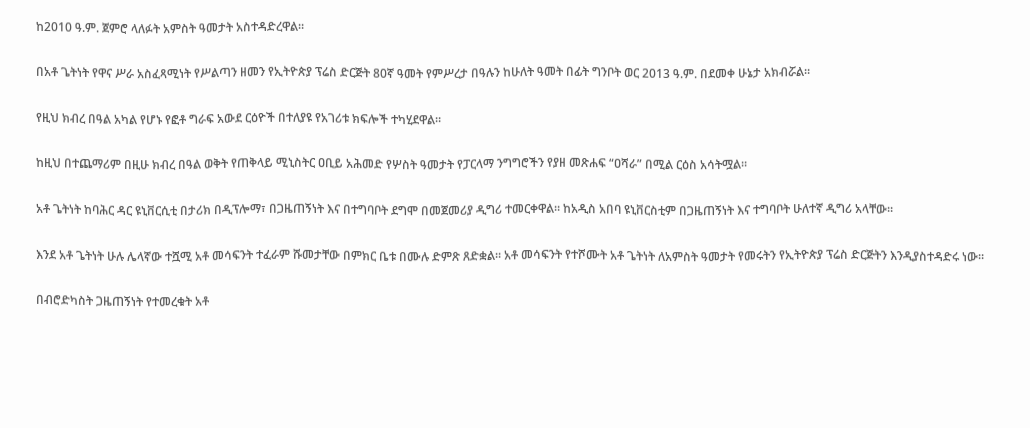ከ2010 ዓ.ም. ጀምሮ ላለፉት አምስት ዓመታት አስተዳድረዋል።

በአቶ ጌትነት የዋና ሥራ አስፈጻሚነት የሥልጣን ዘመን የኢትዮጵያ ፕሬስ ድርጅት 80ኛ ዓመት የምሥረታ በዓሉን ከሁለት ዓመት በፊት ግንቦት ወር 2013 ዓ.ም. በደመቀ ሁኔታ አክብሯል።

የዚህ ክብረ በዓል አካል የሆኑ የፎቶ ግራፍ አውደ ርዕዮች በተለያዩ የአገሪቱ ክፍሎች ተካሂደዋል።

ከዚህ በተጨማሪም በዚሁ ክብረ በዓል ወቅት የጠቅላይ ሚኒስትር ዐቢይ አሕመድ የሦስት ዓመታት የፓርላማ ንግግሮችን የያዘ መጽሐፍ “ዐሻራ” በሚል ርዕስ አሳትሟል።

አቶ ጌትነት ከባሕር ዳር ዩኒቨርሲቲ በታሪክ በዲፕሎማ፣ በጋዜጠኝነት እና በተግባቦት ደግሞ በመጀመሪያ ዲግሪ ተመርቀዋል። ከአዲስ አበባ ዩኒቨርስቲም በጋዜጠኝነት እና ተግባቦት ሁለተኛ ዲግሪ አላቸው።

እንደ አቶ ጌትነት ሁሉ ሌላኛው ተሿሚ አቶ መሳፍንት ተፈራም ሹመታቸው በምክር ቤቱ በሙሉ ድምጽ ጸድቋል። አቶ መሳፍንት የተሾሙት አቶ ጌትነት ለአምስት ዓመታት የመሩትን የኢትዮጵያ ፕሬስ ድርጅትን እንዲያስተዳድሩ ነው።

በብሮድካስት ጋዜጠኝነት የተመረቁት አቶ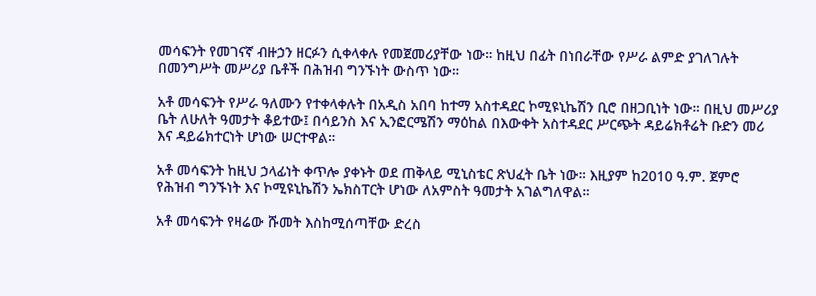መሳፍንት የመገናኛ ብዙኃን ዘርፉን ሲቀላቀሉ የመጀመሪያቸው ነው። ከዚህ በፊት በነበራቸው የሥራ ልምድ ያገለገሉት በመንግሥት መሥሪያ ቤቶች በሕዝብ ግንኙነት ውስጥ ነው።

አቶ መሳፍንት የሥራ ዓለሙን የተቀላቀሉት በአዲስ አበባ ከተማ አስተዳደር ኮሚዩኒኬሽን ቢሮ በዘጋቢነት ነው። በዚህ መሥሪያ ቤት ለሁለት ዓመታት ቆይተው፤ በሳይንስ እና ኢንፎርሜሽን ማዕከል በእውቀት አስተዳደር ሥርጭት ዳይሬክቶሬት ቡድን መሪ እና ዳይሬክተርነት ሆነው ሠርተዋል።

አቶ መሳፍንት ከዚህ ኃላፊነት ቀጥሎ ያቀኑት ወደ ጠቅላይ ሚኒስቴር ጽህፈት ቤት ነው። እዚያም ከ2010 ዓ.ም. ጀምሮ የሕዝብ ግንኙነት እና ኮሚዩኒኬሽን ኤክስፐርት ሆነው ለአምስት ዓመታት አገልግለዋል።

አቶ መሳፍንት የዛሬው ሹመት እስከሚሰጣቸው ድረስ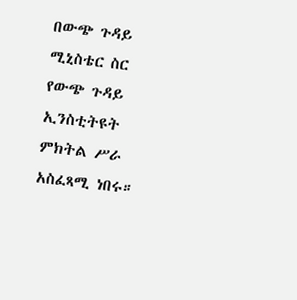በውጭ ጉዳይ ሚኒስቴር ስር የውጭ ጉዳይ ኢንስቲትዩት ምክትል ሥራ አስፈጻሚ ነበሩ።